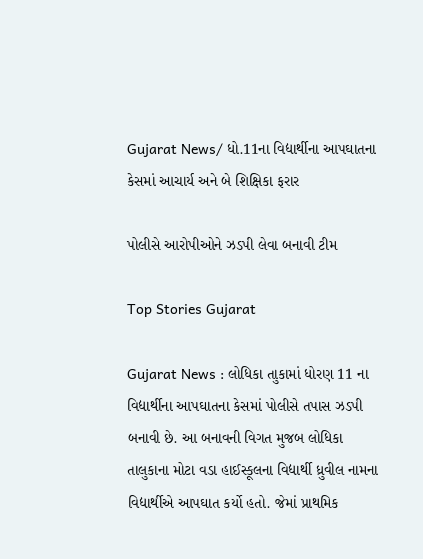Gujarat News/ ધો.11ના વિદ્યાર્થીના આપઘાતના કેસમાં આચાર્ય અને બે શિક્ષિકા ફરાર

પોલીસે આરોપીઓને ઝડપી લેવા બનાવી ટીમ

Top Stories Gujarat

Gujarat News : લોધિકા તાુકામાં ધોરણ 11 ના વિદ્યાર્થીના આપઘાતના કેસમાં પોલીસે તપાસ ઝડપી બનાવી છે. આ બનાવની વિગત મુજબ લોધિકા તાલુકાના મોટા વડા હાઈસ્કૂલના વિદ્યાર્થી ધ્રુવીલ નામના વિદ્યાર્થીએ આપઘાત કર્યો હતો. જેમાં પ્રાથમિક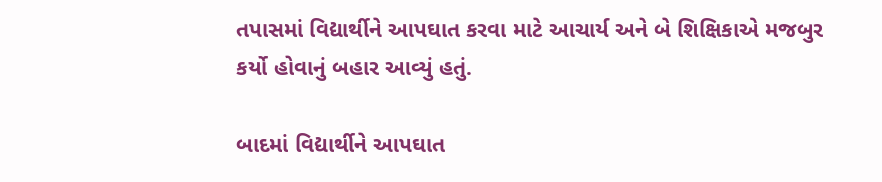તપાસમાં વિદ્યાર્થીને આપઘાત કરવા માટે આચાર્ય અને બે શિક્ષિકાએ મજબુર કર્યો હોવાનું બહાર આવ્યું હતું.

બાદમાં વિદ્યાર્થીને આપઘાત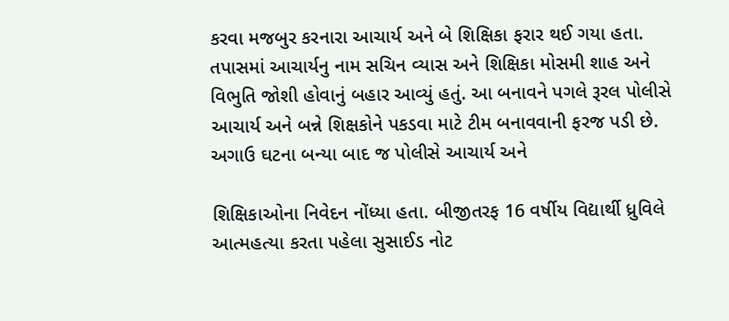કરવા મજબુર કરનારા આચાર્ય અને બે શિક્ષિકા ફરાર થઈ ગયા હતા. તપાસમાં આચાર્યનુ નામ સચિન વ્યાસ અને શિક્ષિકા મોસમી શાહ અને વિભુતિ જોશી હોવાનું બહાર આવ્યું હતું. આ બનાવને પગલે રૂરલ પોલીસે આચાર્ય અને બન્ને શિક્ષકોને પકડવા માટે ટીમ બનાવવાની ફરજ પડી છે. અગાઉ ઘટના બન્યા બાદ જ પોલીસે આચાર્ય અને

શિક્ષિકાઓના નિવેદન નોંધ્યા હતા. બીજીતરફ 16 વર્ષીય વિદ્યાર્થી ધ્રુવિલે આત્મહત્યા કરતા પહેલા સુસાઈડ નોટ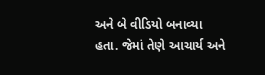અને બે વીડિયો બનાવ્યા હતા. જેમાં તેણે આચાર્ય અને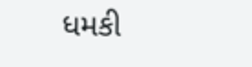ધમકી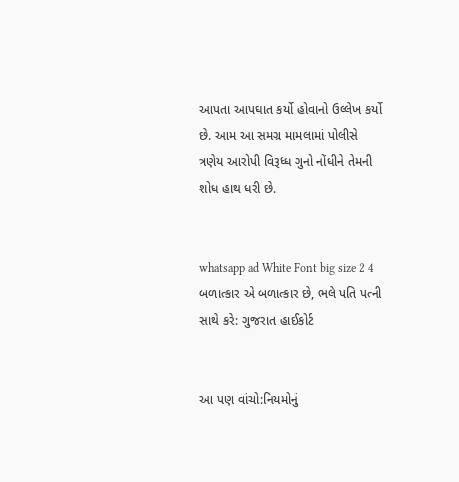આપતા આપઘાત કર્યો હોવાનો ઉલ્લેખ કર્યો છે. આમ આ સમગ્ર મામલામાં પોલીસે ત્રણેય આરોપી વિરૂધ્ધ ગુનો નોંધીને તેમની શોધ હાથ ધરી છે.


whatsapp ad White Font big size 2 4 બળાત્કાર એ બળાત્કાર છે, ભલે પતિ પત્ની સાથે કરે: ગુજરાત હાઈકોર્ટ


આ પણ વાંચો:નિયમોનું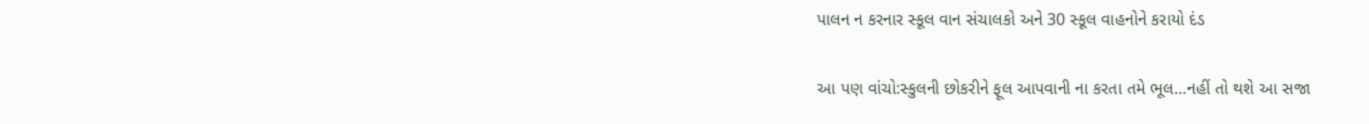પાલન ન કરનાર સ્કૂલ વાન સંચાલકો અને 30 સ્કૂલ વાહનોને કરાયો દંડ

આ પણ વાંચો:સ્કુલની છોકરીને ફૂલ આપવાની ના કરતા તમે ભૂલ…નહીં તો થશે આ સજા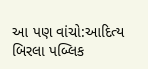આ પણ વાંચો:આદિત્ય બિરલા પબ્લિક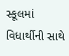સ્કૂલમાં વિધાર્થીની સાથે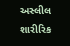અસ્લીલ શારીરિક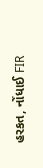હરકત, નોંધાઈ FIR